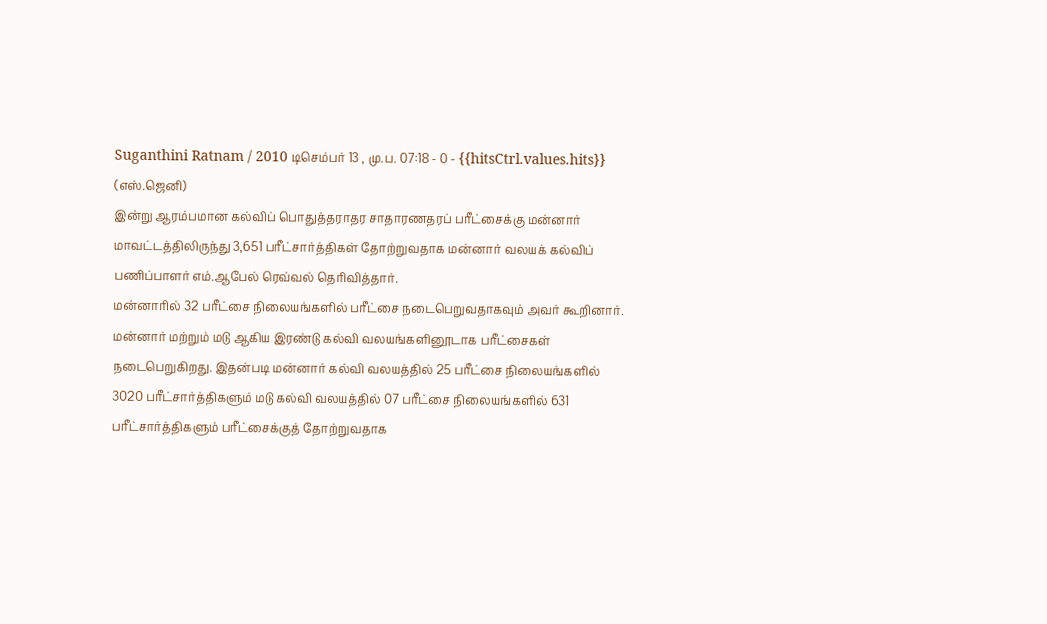Suganthini Ratnam / 2010 டிசெம்பர் 13 , மு.ப. 07:18 - 0 - {{hitsCtrl.values.hits}}
(எஸ்.ஜெனி)
இன்று ஆரம்பமான கல்விப் பொதுத்தராதர சாதாரணதரப் பரீட்சைக்கு மன்னார் மாவட்டத்திலிருந்து 3,651 பரீட்சார்த்திகள் தோற்றுவதாக மன்னார் வலயக் கல்விப் பணிப்பாளர் எம்.ஆபேல் ரெவ்வல் தெரிவித்தார்.
மன்னாரில் 32 பரீட்சை நிலையங்களில் பரீட்சை நடைபெறுவதாகவும் அவர் கூறினார்.
மன்னார் மற்றும் மடு ஆகிய இரண்டு கல்வி வலயங்களினூடாக பரீட்சைகள் நடைபெறுகிறது. இதன்படி மன்னார் கல்வி வலயத்தில் 25 பரீட்சை நிலையங்களில் 3020 பரீட்சார்த்திகளும் மடு கல்வி வலயத்தில் 07 பரீட்சை நிலையங்களில் 631 பரீட்சார்த்திகளும் பரீட்சைக்குத் தோற்றுவதாக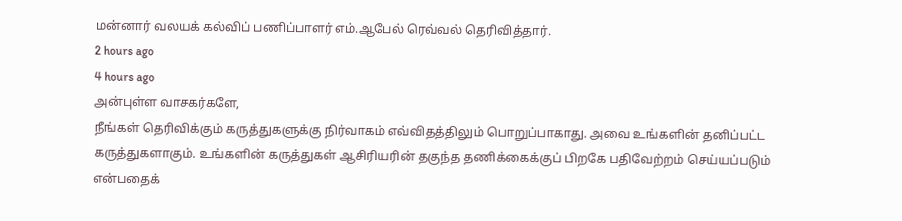மன்னார் வலயக் கல்விப் பணிப்பாளர் எம்.ஆபேல் ரெவ்வல் தெரிவித்தார்.
2 hours ago
4 hours ago
அன்புள்ள வாசகர்களே,
நீங்கள் தெரிவிக்கும் கருத்துகளுக்கு நிர்வாகம் எவ்விதத்திலும் பொறுப்பாகாது. அவை உங்களின் தனிப்பட்ட கருத்துகளாகும். உங்களின் கருத்துகள் ஆசிரியரின் தகுந்த தணிக்கைக்குப் பிறகே பதிவேற்றம் செய்யப்படும் என்பதைக்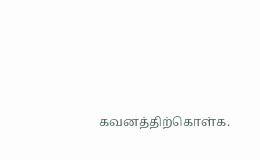கவனத்திற்கொள்க.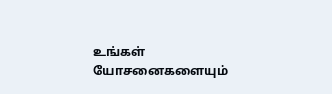உங்கள் யோசனைகளையும்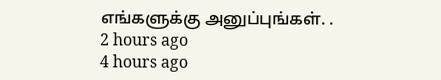எங்களுக்கு அனுப்புங்கள். .
2 hours ago
4 hours ago